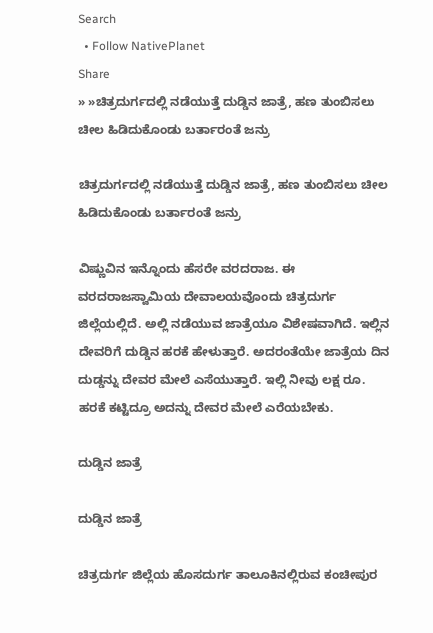Search
  • Follow NativePlanet
Share
» »ಚಿತ್ರದುರ್ಗದಲ್ಲಿ ನಡೆಯುತ್ತೆ ದುಡ್ಡಿನ ಜಾತ್ರೆ, ಹಣ ತುಂಬಿಸಲು ಚೀಲ ಹಿಡಿದುಕೊಂಡು ಬರ್ತಾರಂತೆ ಜನ್ರು

ಚಿತ್ರದುರ್ಗದಲ್ಲಿ ನಡೆಯುತ್ತೆ ದುಡ್ಡಿನ ಜಾತ್ರೆ, ಹಣ ತುಂಬಿಸಲು ಚೀಲ ಹಿಡಿದುಕೊಂಡು ಬರ್ತಾರಂತೆ ಜನ್ರು

ವಿಷ್ಣುವಿನ ಇನ್ನೊಂದು ಹೆಸರೇ ವರದರಾಜ. ಈ ವರದರಾಜಸ್ವಾಮಿಯ ದೇವಾಲಯವೊಂದು ಚಿತ್ರದುರ್ಗ ಜಿಲ್ಲೆಯಲ್ಲಿದೆ. ಅಲ್ಲಿ ನಡೆಯುವ ಜಾತ್ರೆಯೂ ವಿಶೇಷವಾಗಿದೆ. ಇಲ್ಲಿನ ದೇವರಿಗೆ ದುಡ್ಡಿನ ಹರಕೆ ಹೇಳುತ್ತಾರೆ. ಅದರಂತೆಯೇ ಜಾತ್ರೆಯ ದಿನ ದುಡ್ಡನ್ನು ದೇವರ ಮೇಲೆ ಎಸೆಯುತ್ತಾರೆ. ಇಲ್ಲಿ ನೀವು ಲಕ್ಷ ರೂ. ಹರಕೆ ಕಟ್ಟಿದ್ರೂ ಅದನ್ನು ದೇವರ ಮೇಲೆ ಎರೆಯಬೇಕು.

ದುಡ್ಡಿನ ಜಾತ್ರೆ

ದುಡ್ಡಿನ ಜಾತ್ರೆ

ಚಿತ್ರದುರ್ಗ ಜಿಲ್ಲೆಯ ಹೊಸದುರ್ಗ ತಾಲೂಕಿನಲ್ಲಿರುವ ಕಂಚೀಪುರ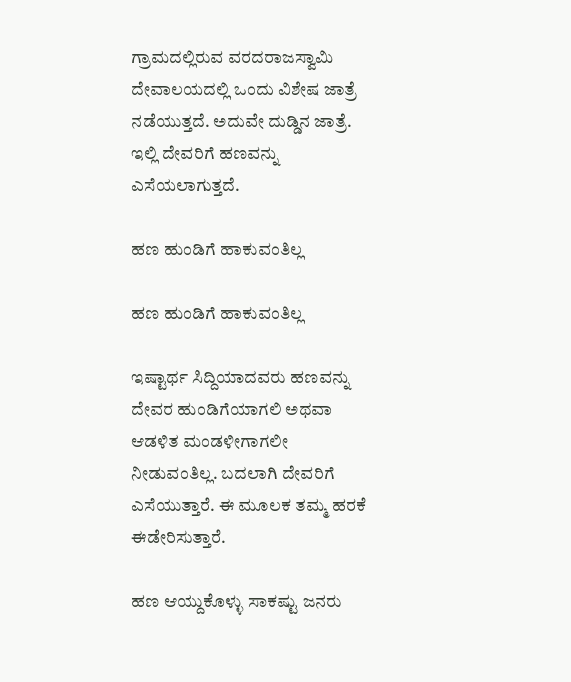ಗ್ರಾಮದಲ್ಲಿರುವ ವರದರಾಜಸ್ವಾಮಿ ದೇವಾಲಯದಲ್ಲಿ ಒಂದು ವಿಶೇಷ ಜಾತ್ರೆ ನಡೆಯುತ್ತದೆ. ಅದುವೇ ದುಡ್ಡಿನ ಜಾತ್ರೆ. ಇಲ್ಲಿ ದೇವರಿಗೆ ಹಣವನ್ನು ಎಸೆಯಲಾಗುತ್ತದೆ.

ಹಣ ಹುಂಡಿಗೆ ಹಾಕುವಂತಿಲ್ಲ

ಹಣ ಹುಂಡಿಗೆ ಹಾಕುವಂತಿಲ್ಲ

ಇಷ್ಟಾರ್ಥ ಸಿದ್ದಿಯಾದವರು ಹಣವನ್ನು ದೇವರ ಹುಂಡಿಗೆಯಾಗಲಿ ಅಥವಾ ಆಡಳಿತ ಮಂಡಳೀಗಾಗಲೀ ನೀಡುವಂತಿಲ್ಲ. ಬದಲಾಗಿ ದೇವರಿಗೆ ಎಸೆಯುತ್ತಾರೆ. ಈ ಮೂಲಕ ತಮ್ಮ ಹರಕೆ ಈಡೇರಿಸುತ್ತಾರೆ.

ಹಣ ಆಯ್ದುಕೊಳ್ಳು ಸಾಕಷ್ಟು ಜನರು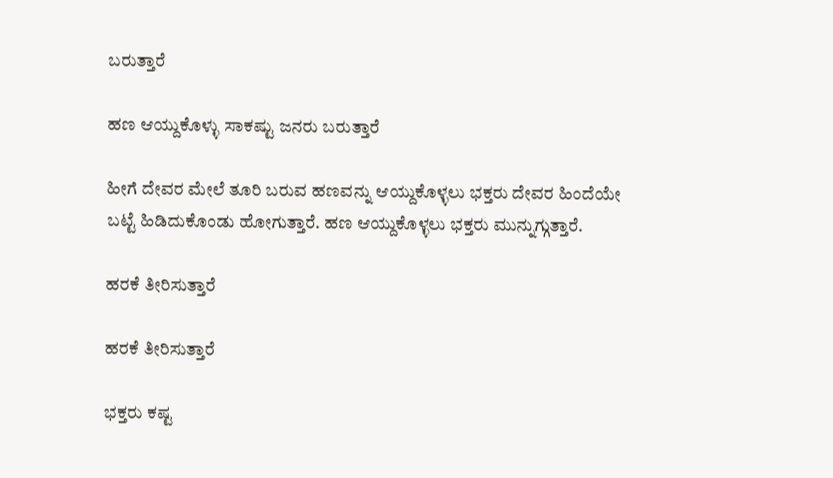ಬರುತ್ತಾರೆ

ಹಣ ಆಯ್ದುಕೊಳ್ಳು ಸಾಕಷ್ಟು ಜನರು ಬರುತ್ತಾರೆ

ಹೀಗೆ ದೇವರ ಮೇಲೆ ತೂರಿ ಬರುವ ಹಣವನ್ನು ಆಯ್ದುಕೊಳ್ಳಲು ಭಕ್ತರು ದೇವರ ಹಿಂದೆಯೇ ಬಟ್ಟೆ ಹಿಡಿದುಕೊಂಡು ಹೋಗುತ್ತಾರೆ. ಹಣ ಆಯ್ದುಕೊಳ್ಳಲು ಭಕ್ತರು ಮುನ್ನುಗ್ಗುತ್ತಾರೆ.

ಹರಕೆ ತೀರಿಸುತ್ತಾರೆ

ಹರಕೆ ತೀರಿಸುತ್ತಾರೆ

ಭಕ್ತರು ಕಷ್ಟ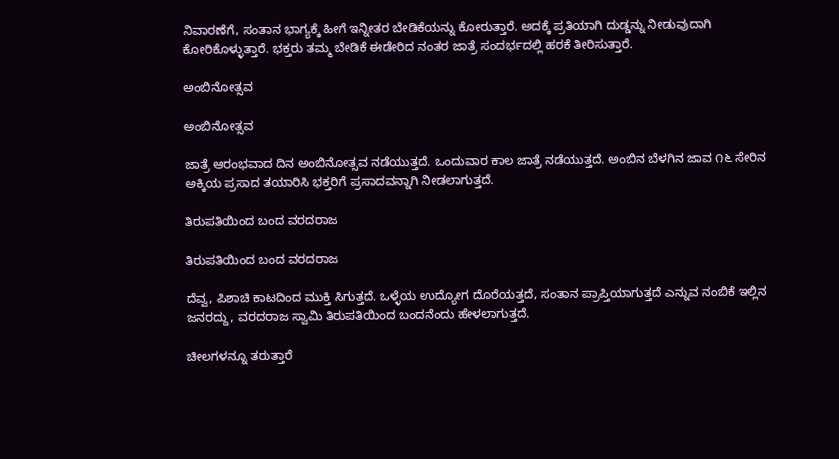ನಿವಾರಣೆಗೆ, ಸಂತಾನ ಭಾಗ್ಯಕ್ಕೆ ಹೀಗೆ ಇನ್ನೀತರ ಬೇಡಿಕೆಯನ್ನು ಕೋರುತ್ತಾರೆ. ಅದಕ್ಕೆ ಪ್ರತಿಯಾಗಿ ದುಡ್ಡನ್ನು ನೀಡುವುದಾಗಿ ಕೋರಿಕೊಳ್ಳುತ್ತಾರೆ. ಭಕ್ತರು ತಮ್ಮ ಬೇಡಿಕೆ ಈಡೇರಿದ ನಂತರ ಜಾತ್ರೆ ಸಂದರ್ಭದಲ್ಲಿ ಹರಕೆ ತೀರಿಸುತ್ತಾರೆ.

ಅಂಬಿನೋತ್ಸವ

ಅಂಬಿನೋತ್ಸವ

ಜಾತ್ರೆ ಆರಂಭವಾದ ದಿನ ಅಂಬಿನೋತ್ಸವ ನಡೆಯುತ್ತದೆ. ಒಂದುವಾರ ಕಾಲ ಜಾತ್ರೆ ನಡೆಯುತ್ತದೆ. ಅಂಬಿನ ಬೆಳಗಿನ ಜಾವ ೧೬ ಸೇರಿನ ಅಕ್ಕಿಯ ಪ್ರಸಾದ ತಯಾರಿಸಿ ಭಕ್ತರಿಗೆ ಪ್ರಸಾದವನ್ನಾಗಿ ನೀಡಲಾಗುತ್ತದೆ.

ತಿರುಪತಿಯಿಂದ ಬಂದ ವರದರಾಜ

ತಿರುಪತಿಯಿಂದ ಬಂದ ವರದರಾಜ

ದೆವ್ವ, ಪಿಶಾಚಿ ಕಾಟದಿಂದ ಮುಕ್ತಿ ಸಿಗುತ್ತದೆ. ಒಳ್ಳೆಯ ಉದ್ಯೋಗ ದೊರೆಯತ್ತದೆ, ಸಂತಾನ ಪ್ರಾಪ್ತಿಯಾಗುತ್ತದೆ ಎನ್ನುವ ನಂಬಿಕೆ ಇಲ್ಲಿನ ಜನರದ್ದು, ವರದರಾಜ ಸ್ವಾಮಿ ತಿರುಪತಿಯಿಂದ ಬಂದನೆಂದು ಹೇಳಲಾಗುತ್ತದೆ.

ಚೀಲಗಳನ್ನೂ ತರುತ್ತಾರೆ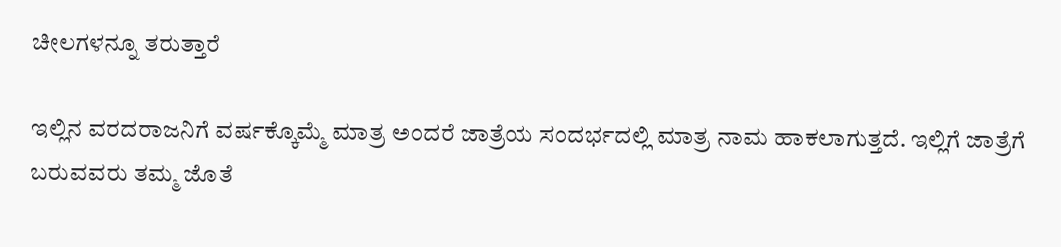ಚೀಲಗಳನ್ನೂ ತರುತ್ತಾರೆ

ಇಲ್ಲಿನ ವರದರಾಜನಿಗೆ ವರ್ಷಕ್ಕೊಮ್ಮೆ ಮಾತ್ರ ಅಂದರೆ ಜಾತ್ರೆಯ ಸಂದರ್ಭದಲ್ಲಿ ಮಾತ್ರ ನಾಮ ಹಾಕಲಾಗುತ್ತದೆ. ಇಲ್ಲಿಗೆ ಜಾತ್ರೆಗೆ ಬರುವವರು ತಮ್ಮ ಜೊತೆ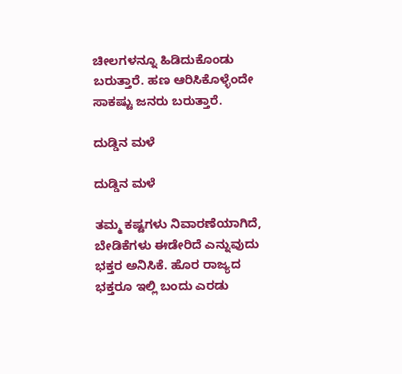ಚೀಲಗಳನ್ನೂ ಹಿಡಿದುಕೊಂಡು ಬರುತ್ತಾರೆ. ಹಣ ಆರಿಸಿಕೊಳ್ಳೆಂದೇ ಸಾಕಷ್ಟು ಜನರು ಬರುತ್ತಾರೆ.

ದುಡ್ಡಿನ ಮಳೆ

ದುಡ್ಡಿನ ಮಳೆ

ತಮ್ಮ ಕಷ್ಟಗಳು ನಿವಾರಣೆಯಾಗಿದೆ, ಬೇಡಿಕೆಗಳು ಈಡೇರಿದೆ ಎನ್ನುವುದು ಭಕ್ತರ ಅನಿಸಿಕೆ. ಹೊರ ರಾಜ್ಯದ ಭಕ್ತರೂ ಇಲ್ಲಿ ಬಂದು ಎರಡು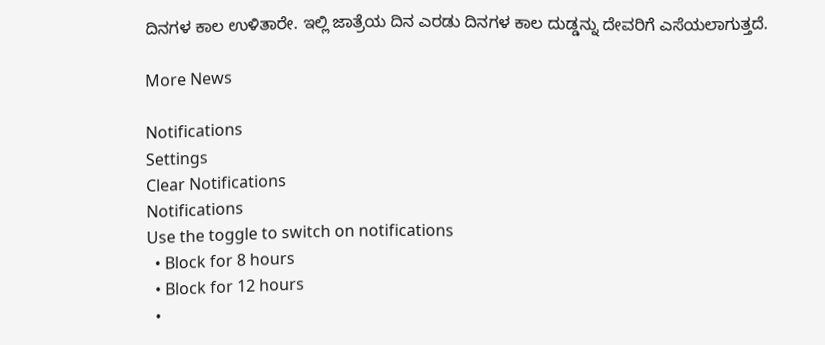ದಿನಗಳ ಕಾಲ ಉಳಿತಾರೇ. ಇಲ್ಲಿ ಜಾತ್ರೆಯ ದಿನ ಎರಡು ದಿನಗಳ ಕಾಲ ದುಡ್ಡನ್ನು ದೇವರಿಗೆ ಎಸೆಯಲಾಗುತ್ತದೆ.

More News

Notifications
Settings
Clear Notifications
Notifications
Use the toggle to switch on notifications
  • Block for 8 hours
  • Block for 12 hours
  •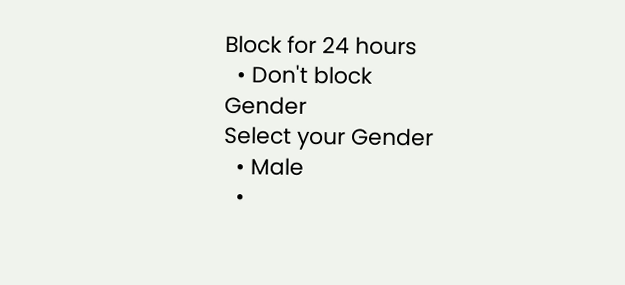Block for 24 hours
  • Don't block
Gender
Select your Gender
  • Male
  •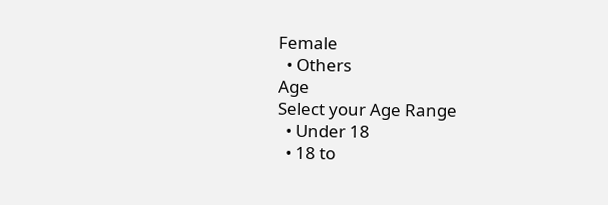Female
  • Others
Age
Select your Age Range
  • Under 18
  • 18 to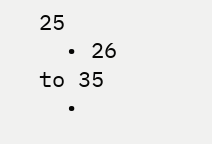25
  • 26 to 35
  •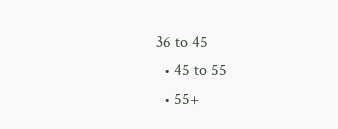36 to 45
  • 45 to 55
  • 55+